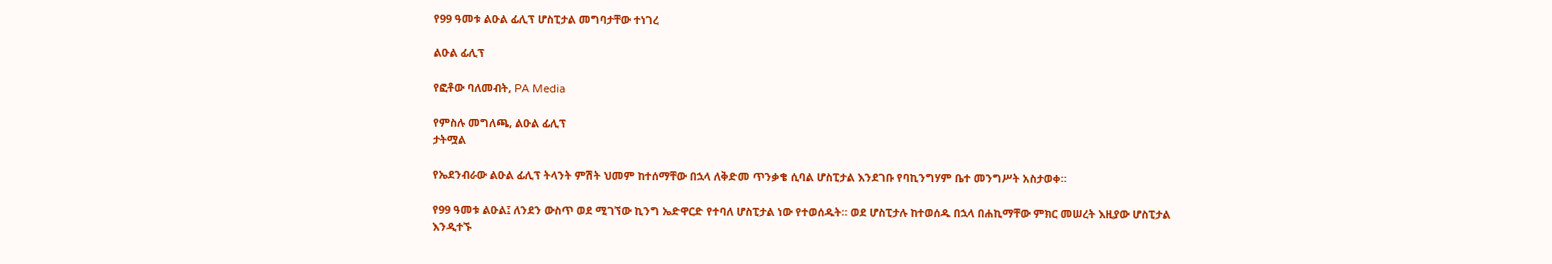የ99 ዓመቱ ልዑል ፊሊፕ ሆስፒታል መግባታቸው ተነገረ

ልዑል ፊሊፕ

የፎቶው ባለመብት, PA Media

የምስሉ መግለጫ, ልዑል ፊሊፕ
ታትሟል

የኤደንብራው ልዑል ፊሊፕ ትላንት ምሽት ህመም ከተሰማቸው በኋላ ለቅድመ ጥንቃቄ ሲባል ሆስፒታል እንደገቡ የባኪንግሃም ቤተ መንግሥት አስታወቀ።

የ99 ዓመቱ ልዑል፤ ለንደን ውስጥ ወደ ሚገኘው ኪንግ ኤድዋርድ የተባለ ሆስፒታል ነው የተወሰዱት። ወደ ሆስፒታሉ ከተወሰዱ በኋላ በሐኪማቸው ምክር መሠረት እዚያው ሆስፒታል እንዲተኙ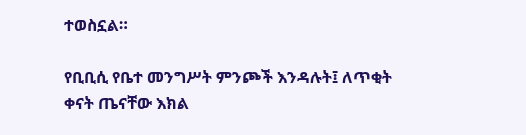ተወስኗል።

የቢቢሲ የቤተ መንግሥት ምንጮች እንዳሉት፤ ለጥቂት ቀናት ጤናቸው እክል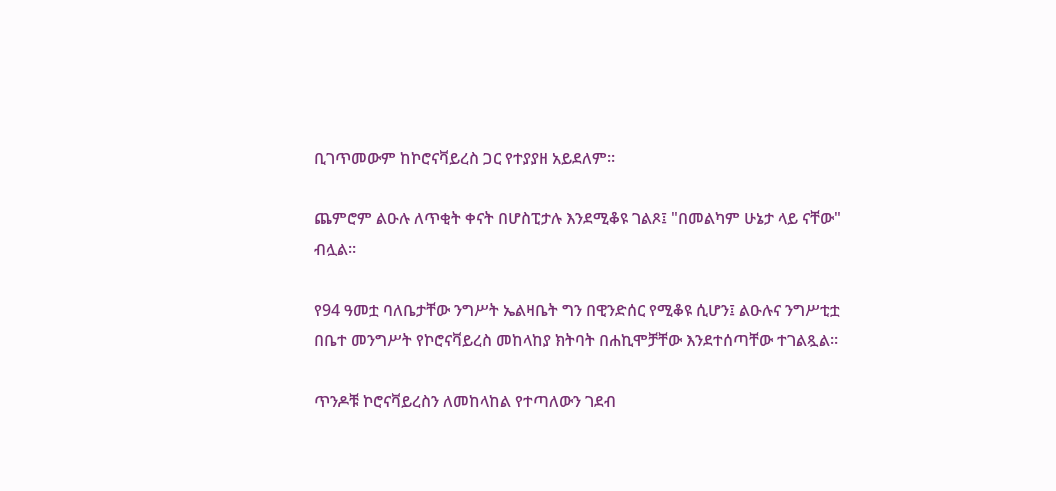ቢገጥመውም ከኮሮናቫይረስ ጋር የተያያዘ አይደለም።

ጨምሮም ልዑሉ ለጥቂት ቀናት በሆስፒታሉ እንደሚቆዩ ገልጾ፤ "በመልካም ሁኔታ ላይ ናቸው" ብሏል።

የ94 ዓመቷ ባለቤታቸው ንግሥት ኤልዛቤት ግን በዊንድሰር የሚቆዩ ሲሆን፤ ልዑሉና ንግሥቲቷ በቤተ መንግሥት የኮሮናቫይረስ መከላከያ ክትባት በሐኪሞቻቸው እንደተሰጣቸው ተገልጿል።

ጥንዶቹ ኮሮናቫይረስን ለመከላከል የተጣለውን ገደብ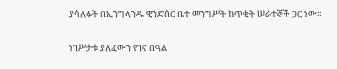ያሳለፉት በኢንግላንዱ ዊንድሰር ቤተ መንግሥት ከጥቂት ሠራተኞች ጋር ነው።

ነገሥታቱ ያለፈውን የገና በዓል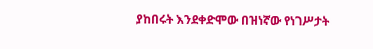ያከበሩት እንደቀድሞው በዝነኛው የነገሥታት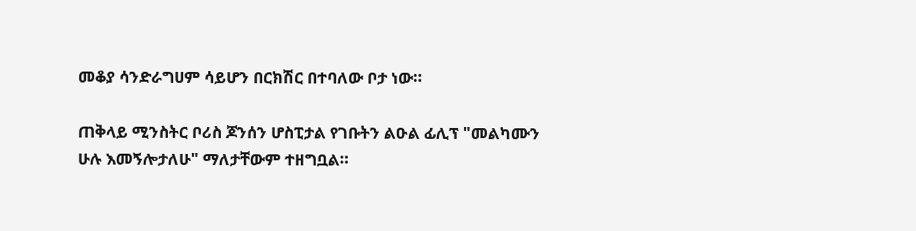መቆያ ሳንድራግሀም ሳይሆን በርክሽር በተባለው ቦታ ነው።

ጠቅላይ ሚንስትር ቦሪስ ጆንሰን ሆስፒታል የገቡትን ልዑል ፊሊፕ "መልካሙን ሁሉ እመኝሎታለሁ" ማለታቸውም ተዘግቧል።